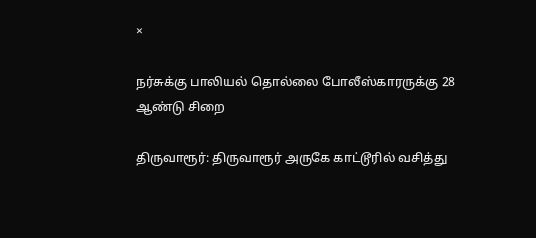×

நர்சுக்கு பாலியல் தொல்லை போலீஸ்காரருக்கு 28 ஆண்டு சிறை

திருவாரூர்: திருவாரூர் அருகே காட்டூரில் வசித்து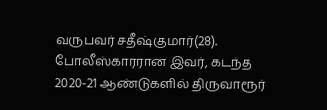வருபவர் சதீஷ்குமார்(28). போலீஸ்காரரான இவர், கடந்த 2020-21 ஆண்டுகளில் திருவாரூர்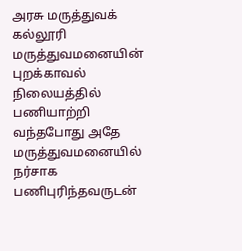அரசு மருத்துவக் கல்லூரி மருத்துவமனையின் புறக்காவல் நிலையத்தில் பணியாற்றி வந்தபோது அதே மருத்துவமனையில் நர்சாக பணிபுரிந்தவருடன்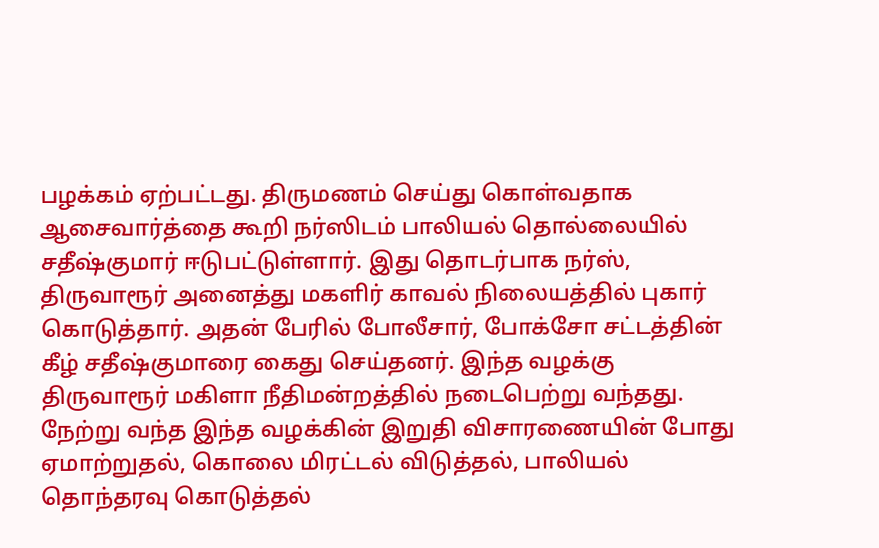பழக்கம் ஏற்பட்டது. திருமணம் செய்து கொள்வதாக ஆசைவார்த்தை கூறி நர்ஸிடம் பாலியல் தொல்லையில் சதீஷ்குமார் ஈடுபட்டுள்ளார். இது தொடர்பாக நர்ஸ், திருவாரூர் அனைத்து மகளிர் காவல் நிலையத்தில் புகார் கொடுத்தார். அதன் பேரில் போலீசார், போக்சோ சட்டத்தின் கீழ் சதீஷ்குமாரை கைது செய்தனர். இந்த வழக்கு திருவாரூர் மகிளா நீதிமன்றத்தில் நடைபெற்று வந்தது. நேற்று வந்த இந்த வழக்கின் இறுதி விசாரணையின் போது ஏமாற்றுதல், கொலை மிரட்டல் விடுத்தல், பாலியல் தொந்தரவு கொடுத்தல்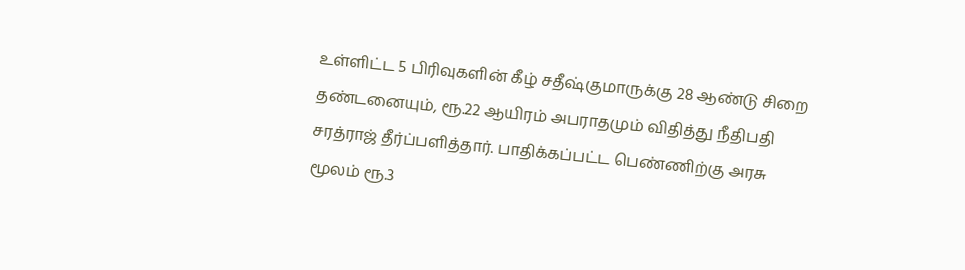உள்ளிட்ட 5 பிரிவுகளின் கீழ் சதீஷ்குமாருக்கு 28 ஆண்டு சிறை தண்டனையும், ரூ.22 ஆயிரம் அபராதமும் விதித்து நீதிபதி சரத்ராஜ் தீர்ப்பளித்தார். பாதிக்கப்பட்ட பெண்ணிற்கு அரசு மூலம் ரூ.3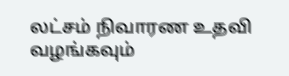லட்சம் நிவாரண உதவி வழங்கவும்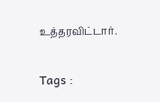உத்தரவிட்டார்.

Tags :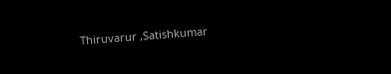Thiruvarur ,Satishkumar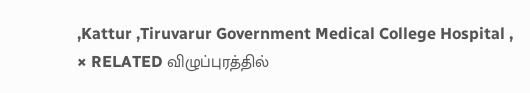,Kattur ,Tiruvarur Government Medical College Hospital ,
× RELATED விழுப்புரத்தில்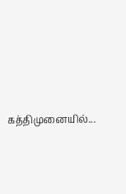கத்திமுனையில்...